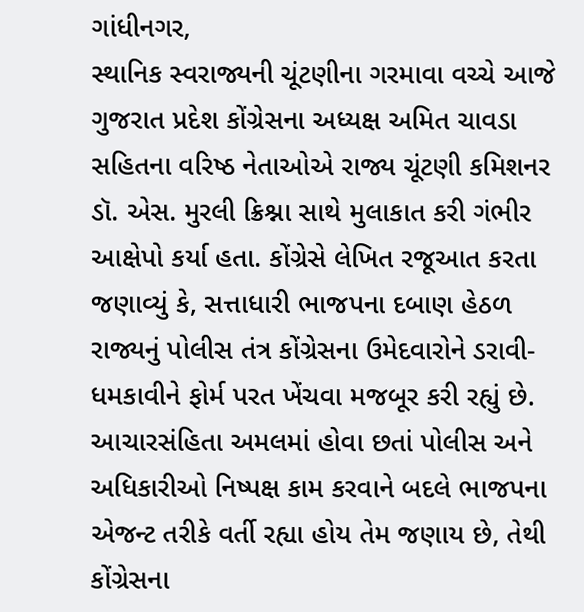ગાંધીનગર,
સ્થાનિક સ્વરાજ્યની ચૂંટણીના ગરમાવા વચ્ચે આજે ગુજરાત પ્રદેશ કોંગ્રેસના અધ્યક્ષ અમિત ચાવડા સહિતના વરિષ્ઠ નેતાઓએ રાજ્ય ચૂંટણી કમિશનર ડૉ. એસ. મુરલી ક્રિશ્ના સાથે મુલાકાત કરી ગંભીર આક્ષેપો કર્યા હતા. કોંગ્રેસે લેખિત રજૂઆત કરતા જણાવ્યું કે, સત્તાધારી ભાજપના દબાણ હેઠળ રાજ્યનું પોલીસ તંત્ર કોંગ્રેસના ઉમેદવારોને ડરાવી-ધમકાવીને ફોર્મ પરત ખેંચવા મજબૂર કરી રહ્યું છે. આચારસંહિતા અમલમાં હોવા છતાં પોલીસ અને અધિકારીઓ નિષ્પક્ષ કામ કરવાને બદલે ભાજપના એજન્ટ તરીકે વર્તી રહ્યા હોય તેમ જણાય છે, તેથી કોંગ્રેસના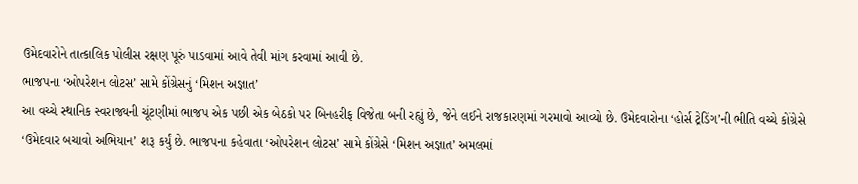ઉમેદવારોને તાત્કાલિક પોલીસ રક્ષણ પૂરું પાડવામાં આવે તેવી માંગ કરવામાં આવી છે.
ભાજપના ‘ઓપરેશન લોટસ’ સામે કોંગ્રેસનું ‘મિશન અજ્ઞાત’
આ વચ્ચે સ્થાનિક સ્વરાજ્યની ચૂંટણીમાં ભાજપ એક પછી એક બેઠકો પર બિનહરીફ વિજેતા બની રહ્યું છે, જેને લઈને રાજકારણમાં ગરમાવો આવ્યો છે. ઉમેદવારોના ‘હોર્સ ટ્રેડિંગ’ની ભીતિ વચ્ચે કોંગ્રેસે ‘ઉમેદવાર બચાવો અભિયાન’ શરૂ કર્યું છે. ભાજપના કહેવાતા ‘ઓપરેશન લોટસ’ સામે કોંગ્રેસે ‘મિશન અજ્ઞાત’ અમલમાં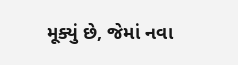મૂક્યું છે, જેમાં નવા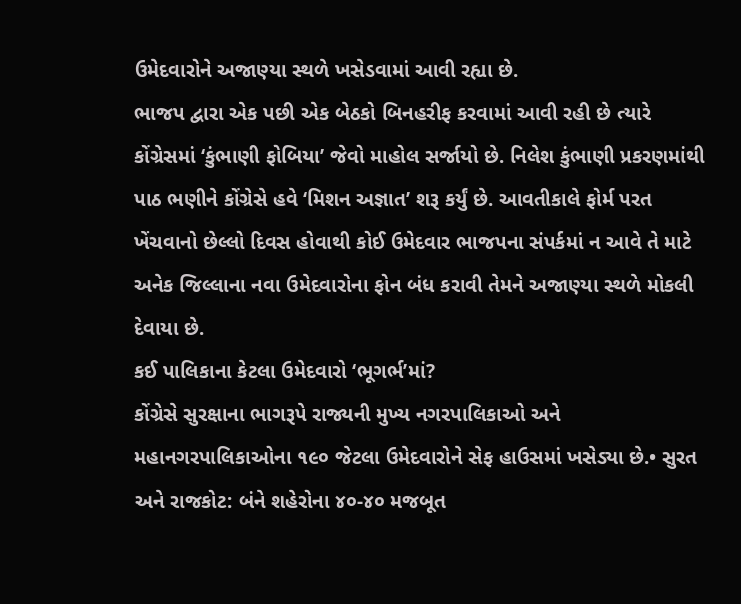ઉમેદવારોને અજાણ્યા સ્થળે ખસેડવામાં આવી રહ્યા છે.
ભાજપ દ્વારા એક પછી એક બેઠકો બિનહરીફ કરવામાં આવી રહી છે ત્યારે કોંગ્રેસમાં ‘કુંભાણી ફોબિયા’ જેવો માહોલ સર્જાયો છે. નિલેશ કુંભાણી પ્રકરણમાંથી પાઠ ભણીને કોંગ્રેસે હવે ‘મિશન અજ્ઞાત’ શરૂ કર્યું છે. આવતીકાલે ફોર્મ પરત ખેંચવાનો છેલ્લો દિવસ હોવાથી કોઈ ઉમેદવાર ભાજપના સંપર્કમાં ન આવે તે માટે અનેક જિલ્લાના નવા ઉમેદવારોના ફોન બંધ કરાવી તેમને અજાણ્યા સ્થળે મોકલી દેવાયા છે.
કઈ પાલિકાના કેટલા ઉમેદવારો ‘ભૂગર્ભ’માં?
કોંગ્રેસે સુરક્ષાના ભાગરૂપે રાજ્યની મુખ્ય નગરપાલિકાઓ અને મહાનગરપાલિકાઓના ૧૯૦ જેટલા ઉમેદવારોને સેફ હાઉસમાં ખસેડ્યા છે.• સુરત અને રાજકોટ: બંને શહેરોના ૪૦-૪૦ મજબૂત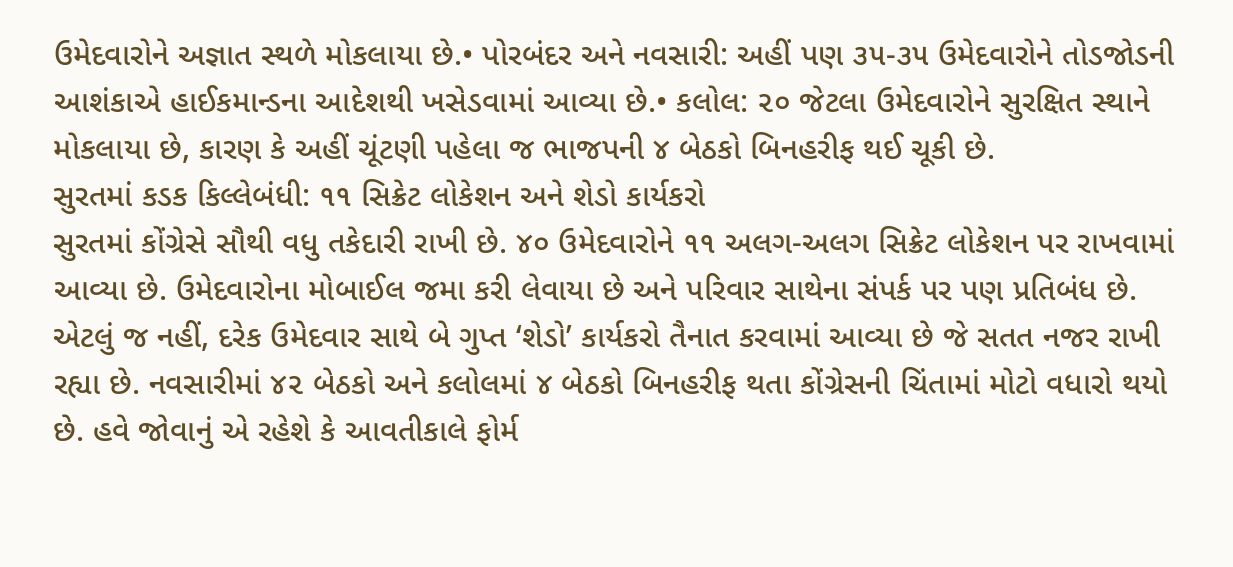ઉમેદવારોને અજ્ઞાત સ્થળે મોકલાયા છે.• પોરબંદર અને નવસારી: અહીં પણ ૩૫-૩૫ ઉમેદવારોને તોડજોડની આશંકાએ હાઈકમાન્ડના આદેશથી ખસેડવામાં આવ્યા છે.• કલોલ: ૨૦ જેટલા ઉમેદવારોને સુરક્ષિત સ્થાને મોકલાયા છે, કારણ કે અહીં ચૂંટણી પહેલા જ ભાજપની ૪ બેઠકો બિનહરીફ થઈ ચૂકી છે.
સુરતમાં કડક કિલ્લેબંધી: ૧૧ સિક્રેટ લોકેશન અને શેડો કાર્યકરો
સુરતમાં કોંગ્રેસે સૌથી વધુ તકેદારી રાખી છે. ૪૦ ઉમેદવારોને ૧૧ અલગ-અલગ સિક્રેટ લોકેશન પર રાખવામાં આવ્યા છે. ઉમેદવારોના મોબાઈલ જમા કરી લેવાયા છે અને પરિવાર સાથેના સંપર્ક પર પણ પ્રતિબંધ છે. એટલું જ નહીં, દરેક ઉમેદવાર સાથે બે ગુપ્ત ‘શેડો’ કાર્યકરો તૈનાત કરવામાં આવ્યા છે જે સતત નજર રાખી રહ્યા છે. નવસારીમાં ૪૨ બેઠકો અને કલોલમાં ૪ બેઠકો બિનહરીફ થતા કોંગ્રેસની ચિંતામાં મોટો વધારો થયો છે. હવે જોવાનું એ રહેશે કે આવતીકાલે ફોર્મ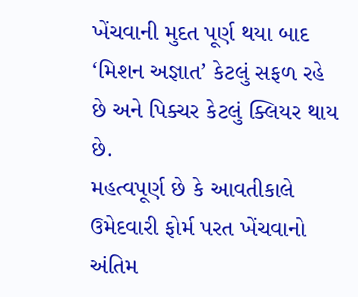ખેંચવાની મુદત પૂર્ણ થયા બાદ ‘મિશન અજ્ઞાત’ કેટલું સફળ રહે છે અને પિક્ચર કેટલું ક્લિયર થાય છે.
મહત્વપૂર્ણ છે કે આવતીકાલે ઉમેદવારી ફોર્મ પરત ખેંચવાનો અંતિમ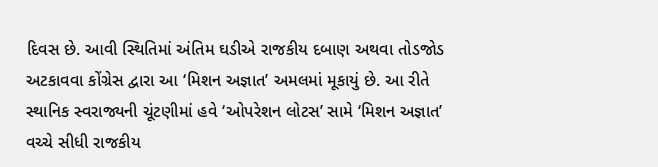દિવસ છે. આવી સ્થિતિમાં અંતિમ ઘડીએ રાજકીય દબાણ અથવા તોડજોડ અટકાવવા કોંગ્રેસ દ્વારા આ ‘મિશન અજ્ઞાત’ અમલમાં મૂકાયું છે. આ રીતે સ્થાનિક સ્વરાજ્યની ચૂંટણીમાં હવે ‘ઓપરેશન લોટસ’ સામે ‘મિશન અજ્ઞાત’ વચ્ચે સીધી રાજકીય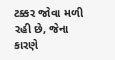ટક્કર જોવા મળી રહી છે, જેના કારણે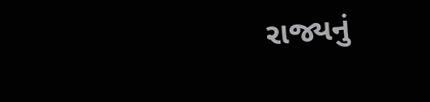રાજ્યનું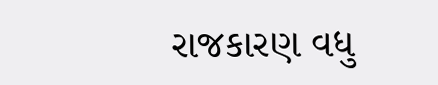રાજકારણ વધુ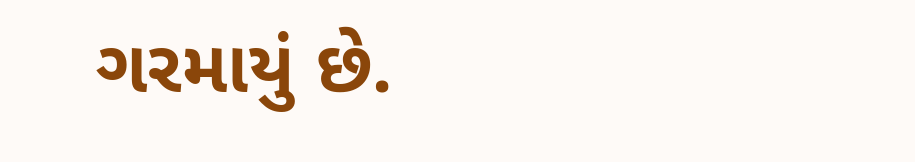ગરમાયું છે.